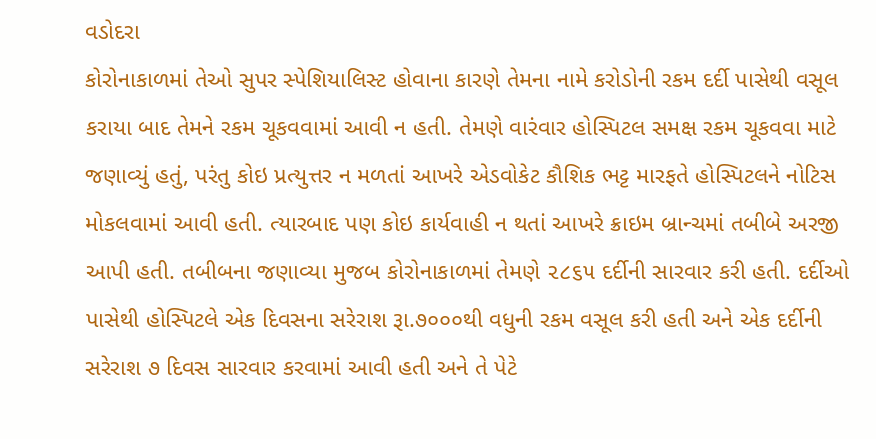વડોદરા
કોરોનાકાળમાં તેઓ સુપર સ્પેશિયાલિસ્ટ હોવાના કારણે તેમના નામે કરોડોની રકમ દર્દી પાસેથી વસૂલ કરાયા બાદ તેમને રકમ ચૂકવવામાં આવી ન હતી. તેમણે વારંવાર હોસ્પિટલ સમક્ષ રકમ ચૂકવવા માટે જણાવ્યું હતું, પરંતુ કોઇ પ્રત્યુત્તર ન મળતાં આખરે એડવોકેટ કૌશિક ભટ્ટ મારફતે હોસ્પિટલને નોટિસ મોકલવામાં આવી હતી. ત્યારબાદ પણ કોઇ કાર્યવાહી ન થતાં આખરે ક્રાઇમ બ્રાન્ચમાં તબીબે અરજી આપી હતી. તબીબના જણાવ્યા મુજબ કોરોનાકાળમાં તેમણે ૨૮૬૫ દર્દીની સારવાર કરી હતી. દર્દીઓ પાસેથી હોસ્પિટલે એક દિવસના સરેરાશ રૂા.૭૦૦૦થી વધુની રકમ વસૂલ કરી હતી અને એક દર્દીની સરેરાશ ૭ દિવસ સારવાર કરવામાં આવી હતી અને તે પેટે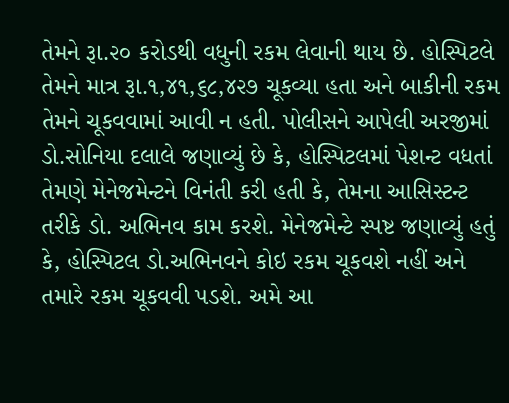તેમને રૂા.૨૦ કરોડથી વધુની રકમ લેવાની થાય છે. હોસ્પિટલે તેમને માત્ર રૂા.૧,૪૧,૬૮,૪૨૭ ચૂકવ્યા હતા અને બાકીની રકમ તેમને ચૂકવવામાં આવી ન હતી. પોલીસને આપેલી અરજીમાં ડો.સોનિયા દલાલે જણાવ્યું છે કે, હોસ્પિટલમાં પેશન્ટ વધતાં તેમણે મેનેજમેન્ટને વિનંતી કરી હતી કે, તેમના આસિસ્ટન્ટ તરીકે ડો. અભિનવ કામ કરશે. મેનેજમેન્ટે સ્પષ્ટ જણાવ્યું હતું કે, હોસ્પિટલ ડો.અભિનવને કોઇ રકમ ચૂકવશે નહીં અને તમારે રકમ ચૂકવવી પડશે. અમે આ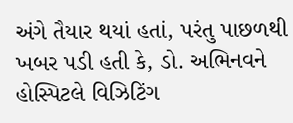અંગે તૈયાર થયાં હતાં, પરંતુ પાછળથી ખબર પડી હતી કે, ડો. અભિનવને હોસ્પિટલે વિઝિટિંગ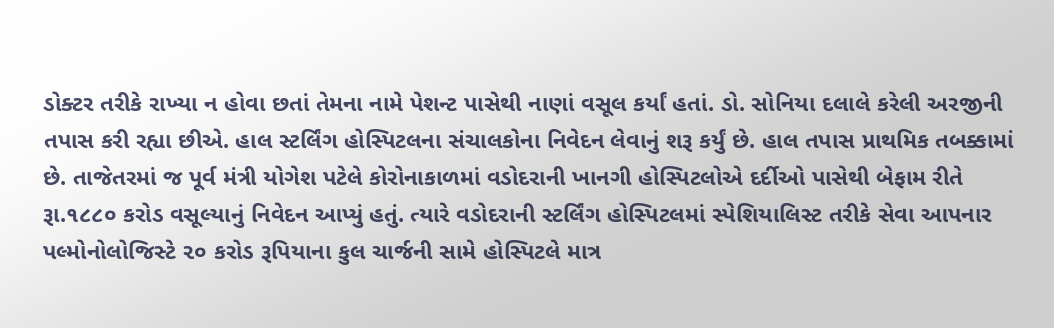ડોક્ટર તરીકે રાખ્યા ન હોવા છતાં તેમના નામે પેશન્ટ પાસેથી નાણાં વસૂલ કર્યાં હતાં. ડો. સોનિયા દલાલે કરેલી અરજીની તપાસ કરી રહ્યા છીએ. હાલ સ્ટર્લિંગ હોસ્પિટલના સંચાલકોના નિવેદન લેવાનું શરૂ કર્યું છે. હાલ તપાસ પ્રાથમિક તબક્કામાં છે. તાજેતરમાં જ પૂર્વ મંત્રી યોગેશ પટેલે કોરોનાકાળમાં વડોદરાની ખાનગી હોસ્પિટલોએ દર્દીઓ પાસેથી બેફામ રીતે રૂા.૧૮૮૦ કરોડ વસૂલ્યાનું નિવેદન આપ્યું હતું. ત્યારે વડોદરાની સ્ટર્લિંગ હોસ્પિટલમાં સ્પેશિયાલિસ્ટ તરીકે સેવા આપનાર પલ્મોનોલોજિસ્ટે ૨૦ કરોડ રૂપિયાના કુલ ચાર્જની સામે હોસ્પિટલે માત્ર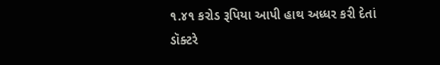૧.૪૧ કરોડ રૂપિયા આપી હાથ અધ્ધર કરી દેતાં ડૉક્ટરે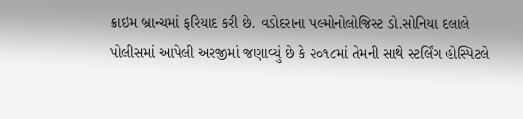ક્રાઇમ બ્રાન્ચમાં ફરિયાદ કરી છે. વડોદરાના પલ્મોનોલોજિસ્ટ ડો.સોનિયા દલાલે પોલીસમાં આપેલી અરજીમાં જણાવ્યું છે કે ૨૦૧૮માં તેમની સાથે સ્ટર્લિંગ હોસ્પિટલે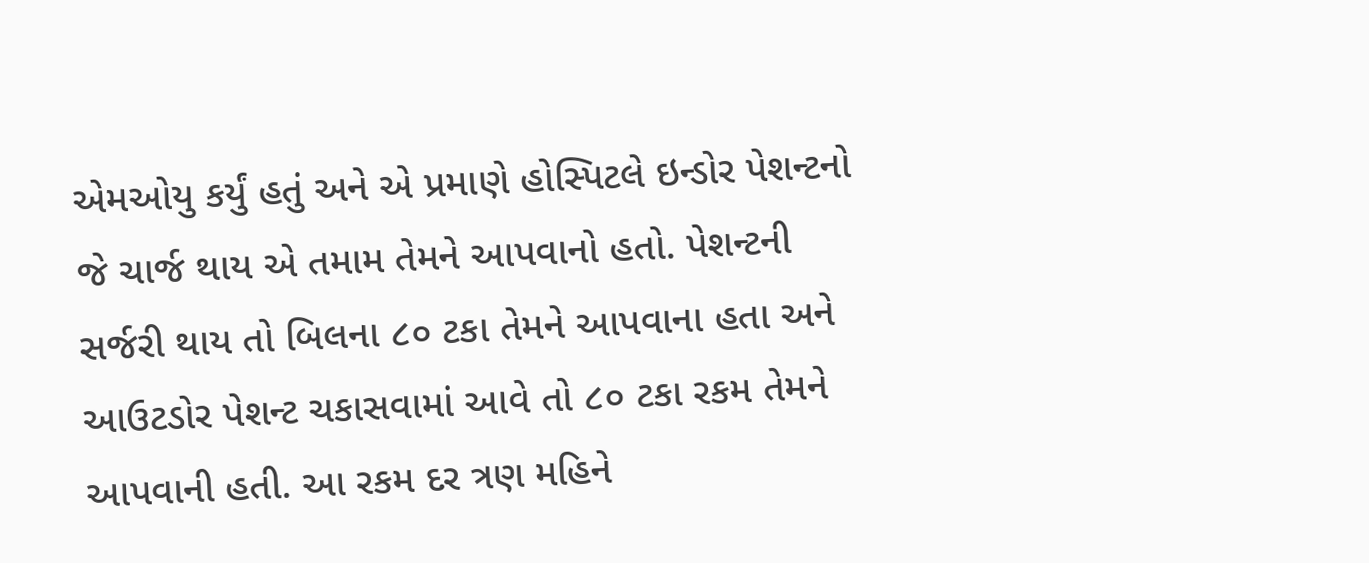એમઓયુ કર્યું હતું અને એ પ્રમાણે હોસ્પિટલે ઇન્ડોર પેશન્ટનો જે ચાર્જ થાય એ તમામ તેમને આપવાનો હતો. પેશન્ટની સર્જરી થાય તો બિલના ૮૦ ટકા તેમને આપવાના હતા અને આઉટડોર પેશન્ટ ચકાસવામાં આવે તો ૮૦ ટકા રકમ તેમને આપવાની હતી. આ રકમ દર ત્રણ મહિને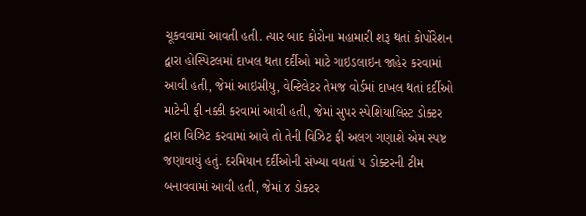ચૂકવવામાં આવતી હતી. ત્યાર બાદ કોરોના મહામારી શરૂ થતાં કોર્પોરેશન દ્વારા હોસ્પિટલમાં દાખલ થતા દર્દીઓ માટે ગાઇડલાઇન જાહેર કરવામાં આવી હતી, જેમાં આઇસીયુ, વેન્ટિલેટર તેમજ વોર્ડમાં દાખલ થતાં દર્દીઓ માટેની ફી નક્કી કરવામાં આવી હતી, જેમાં સુપર સ્પેશિયાલિસ્ટ ડોક્ટર દ્વારા વિઝિટ કરવામાં આવે તો તેની વિઝિટ ફી અલગ ગણાશે એમ સ્પષ્ટ જણાવાયું હતું. દરમિયાન દર્દીઓની સંખ્યા વધતાં ૫ ડોક્ટરની ટીમ બનાવવામાં આવી હતી, જેમાં ૪ ડોક્ટર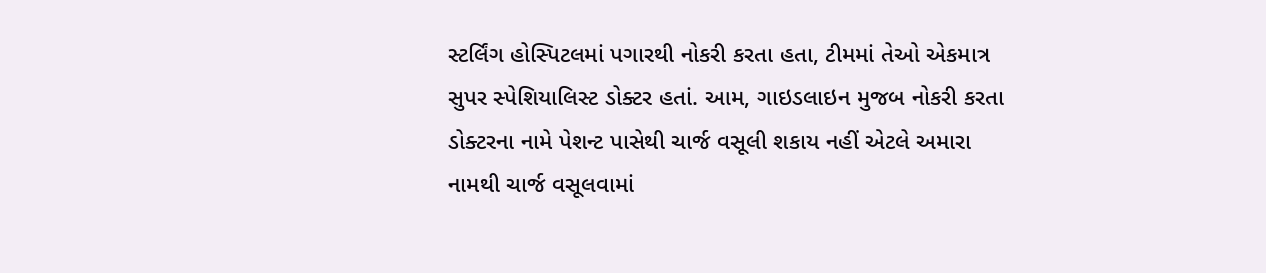સ્ટર્લિંગ હોસ્પિટલમાં પગારથી નોકરી કરતા હતા, ટીમમાં તેઓ એકમાત્ર સુપર સ્પેશિયાલિસ્ટ ડોક્ટર હતાં. આમ, ગાઇડલાઇન મુજબ નોકરી કરતા ડોક્ટરના નામે પેશન્ટ પાસેથી ચાર્જ વસૂલી શકાય નહીં એટલે અમારા નામથી ચાર્જ વસૂલવામાં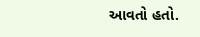આવતો હતો.